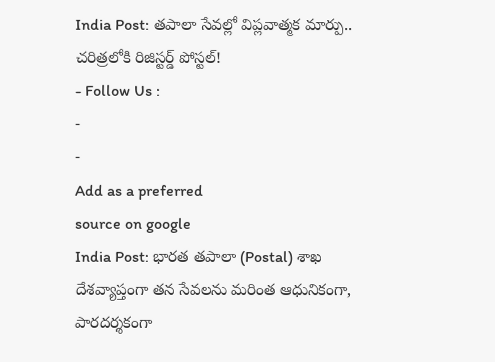India Post: తపాలా సేవల్లో విప్లవాత్మక మార్పు.. చరిత్రలోకి రిజిస్టర్డ్ పోస్టల్!
- Follow Us :
-
-
Add as a preferred
source on google
India Post: భారత తపాలా (Postal) శాఖ దేశవ్యాప్తంగా తన సేవలను మరింత ఆధునికంగా, పారదర్శకంగా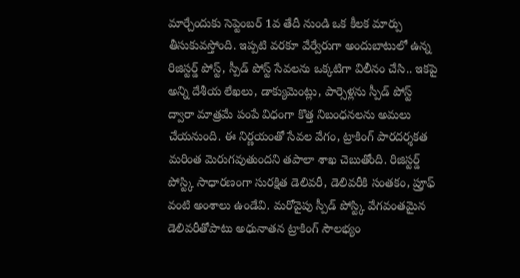మార్చేందుకు సెప్టెంబర్ 1వ తేదీ నుండి ఒక కీలక మార్పు తీసుకువస్తోంది. ఇప్పటి వరకూ వేర్వేరుగా అందుబాటులో ఉన్న రిజిస్టర్డ్ పోస్ట్, స్పీడ్ పోస్ట్ సేవలను ఒక్కటిగా విలీనం చేసి.. ఇకపై అన్ని దేశీయ లేఖలు, డాక్యుమెంట్లు, పార్సెళ్లను స్పీడ్ పోస్ట్ ద్వారా మాత్రమే పంపే విధంగా కొత్త నిబంధనలను అమలు చేయనుంది. ఈ నిర్ణయంతో సేవల వేగం, ట్రాకింగ్ పారదర్శకత మరింత మెరుగవుతుందని తపాలా శాఖ చెబుతోంది. రిజిస్టర్డ్ పోస్ట్కి సాధారణంగా సురక్షిత డెలివరీ, డెలివరీకి సంతకం, ప్రూఫ్ వంటి అంశాలు ఉండేవి. మరోవైపు స్పీడ్ పోస్ట్కి వేగవంతమైన డెలివరీతోపాటు అధునాతన ట్రాకింగ్ సౌలభ్యం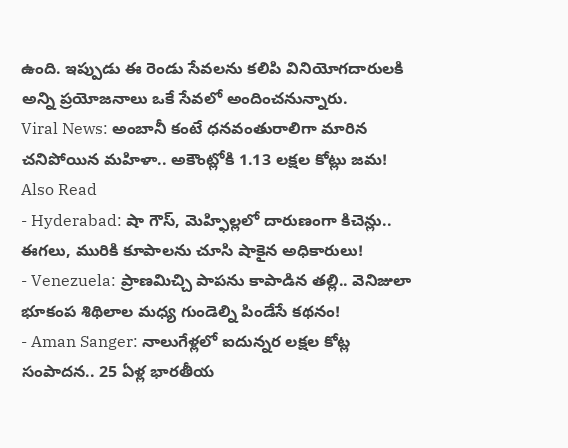ఉంది. ఇప్పుడు ఈ రెండు సేవలను కలిపి వినియోగదారులకి అన్ని ప్రయోజనాలు ఒకే సేవలో అందించనున్నారు.
Viral News: అంబానీ కంటే ధనవంతురాలిగా మారిన చనిపోయిన మహిళా.. అకౌంట్లోకి 1.13 లక్షల కోట్లు జమ!
Also Read
- Hyderabad: షా గౌస్, మెహ్ఫిల్లలో దారుణంగా కిచెన్లు.. ఈగలు, మురికి కూపాలను చూసి షాకైన అధికారులు!
- Venezuela: ప్రాణమిచ్చి పాపను కాపాడిన తల్లి.. వెనిజులా భూకంప శిథిలాల మధ్య గుండెల్ని పిండేసే కథనం!
- Aman Sanger: నాలుగేళ్లలో ఐదున్నర లక్షల కోట్ల సంపాదన.. 25 ఏళ్ల భారతీయ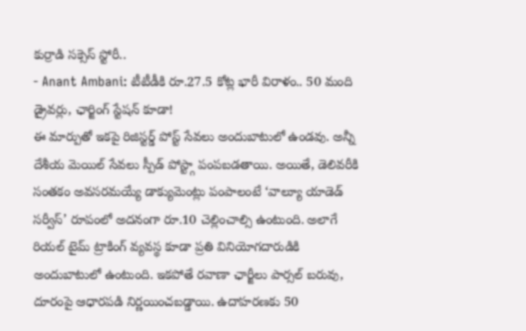కుర్రాడి సక్సెస్ స్టోరీ..
- Anant Ambani: టీటీడీకి రూ.27.5 కోట్ల భారీ విరాళం.. 50 మంది డ్రైవర్లు, ఛార్జింగ్ స్టేషన్ కూడా!
ఈ మార్పుతో ఇకపై రిజిస్టర్డ్ పోస్ట్ సేవలు అందుబాటులో ఉండవు. అన్నీ దేశీయ మెయిల్ సేవలు స్పీడ్ పోస్ట్గా పంపబడతాయి. అయితే, డెలివరీకి సంతకం అవసరమయ్యే డాక్యుమెంట్లు పంపాలంటే ‘వాల్యూ యాడెడ్ సర్వీస్’ రూపంలో అదనంగా రూ.10 చెల్లించాల్సి ఉంటుంది. అలాగే రియల్ టైమ్ ట్రాకింగ్ వ్యవస్థ కూడా ప్రతి వినియోగదారుడికి అందుబాటులో ఉంటుంది. ఇకపోతే రవాణా ఛార్జీలు పార్సల్ బరువు, దూరంపై ఆధారపడి నిర్ణయించబడ్డాయి. ఉదాహరణకు 50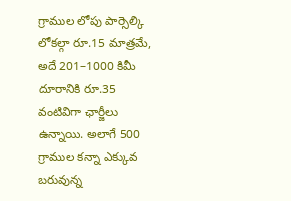గ్రాముల లోపు పార్సెల్కి లోకల్గా రూ.15 మాత్రమే, అదే 201–1000 కిమీ దూరానికి రూ.35 వంటివిగా ఛార్జీలు ఉన్నాయి. అలాగే 500 గ్రాముల కన్నా ఎక్కువ బరువున్న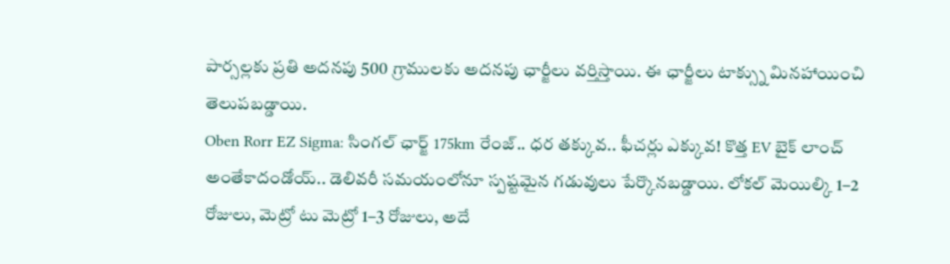పార్సల్లకు ప్రతి అదనపు 500 గ్రాములకు అదనపు ఛార్జీలు వర్తిస్తాయి. ఈ ఛార్జీలు టాక్స్ను మినహాయించి తెలుపబడ్డాయి.
Oben Rorr EZ Sigma: సింగల్ ఛార్జ్ 175km రేంజ్.. ధర తక్కువ.. ఫీచర్లు ఎక్కువ! కొత్త EV బైక్ లాంచ్
అంతేకాదండోయ్.. డెలివరీ సమయంలోనూ స్పష్టమైన గడువులు పేర్కొనబడ్డాయి. లోకల్ మెయిల్కి 1–2 రోజులు, మెట్రో టు మెట్రో 1–3 రోజులు, అదే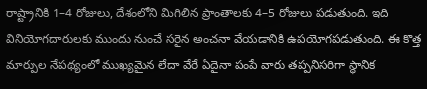రాష్ట్రానికి 1–4 రోజులు, దేశంలోని మిగిలిన ప్రాంతాలకు 4–5 రోజులు పడుతుంది. ఇది వినియోగదారులకు ముందు నుంచే సరైన అంచనా వేయడానికి ఉపయోగపడుతుంది. ఈ కొత్త మార్పుల నేపథ్యంలో ముఖ్యమైన లేదా వేరే ఏదైనా పంపే వారు తప్పనిసరిగా స్థానిక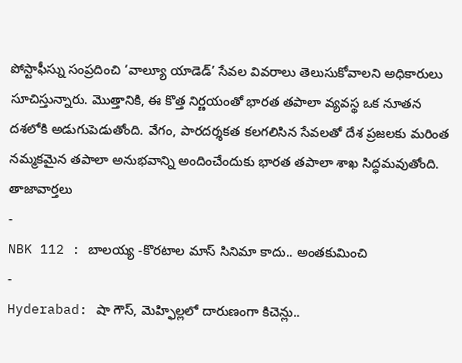పోస్టాఫీస్ను సంప్రదించి ‘వాల్యూ యాడెడ్’ సేవల వివరాలు తెలుసుకోవాలని అధికారులు సూచిస్తున్నారు. మొత్తానికి, ఈ కొత్త నిర్ణయంతో భారత తపాలా వ్యవస్థ ఒక నూతన దశలోకి అడుగుపెడుతోంది. వేగం, పారదర్శకత కలగలిసిన సేవలతో దేశ ప్రజలకు మరింత నమ్మకమైన తపాలా అనుభవాన్ని అందించేందుకు భారత తపాలా శాఖ సిద్ధమవుతోంది.
తాజావార్తలు
-
NBK 112 : బాలయ్య -కొరటాల మాస్ సినిమా కాదు.. అంతకుమించి
-
Hyderabad: షా గౌస్, మెహ్ఫిల్లలో దారుణంగా కిచెన్లు..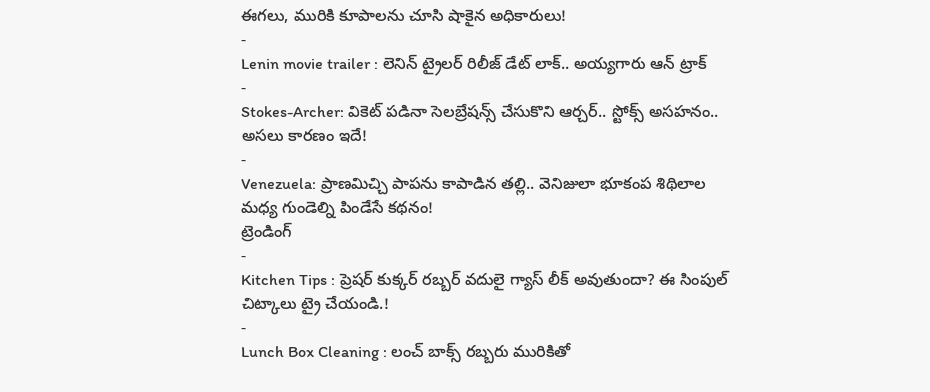ఈగలు, మురికి కూపాలను చూసి షాకైన అధికారులు!
-
Lenin movie trailer : లెనిన్ ట్రైలర్ రిలీజ్ డేట్ లాక్.. అయ్యగారు ఆన్ ట్రాక్
-
Stokes-Archer: వికెట్ పడినా సెలబ్రేషన్స్ చేసుకొని ఆర్చర్.. స్టోక్స్ అసహనం.. అసలు కారణం ఇదే!
-
Venezuela: ప్రాణమిచ్చి పాపను కాపాడిన తల్లి.. వెనిజులా భూకంప శిథిలాల మధ్య గుండెల్ని పిండేసే కథనం!
ట్రెండింగ్
-
Kitchen Tips : ప్రెషర్ కుక్కర్ రబ్బర్ వదులై గ్యాస్ లీక్ అవుతుందా? ఈ సింపుల్ చిట్కాలు ట్రై చేయండి.!
-
Lunch Box Cleaning : లంచ్ బాక్స్ రబ్బరు మురికితో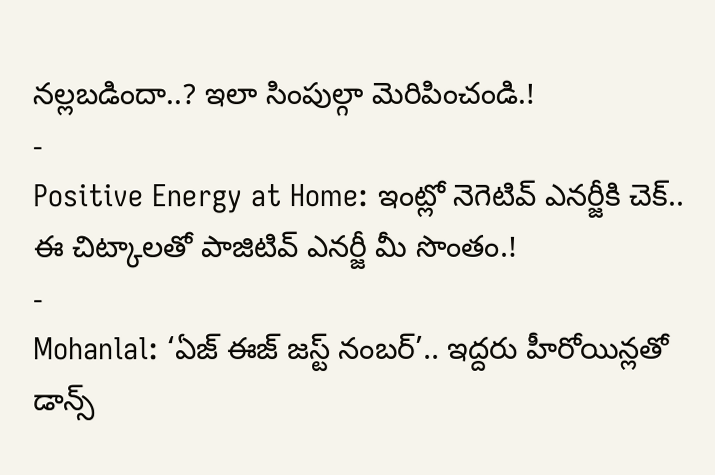నల్లబడిందా..? ఇలా సింపుల్గా మెరిపించండి.!
-
Positive Energy at Home: ఇంట్లో నెగెటివ్ ఎనర్జీకి చెక్.. ఈ చిట్కాలతో పాజిటివ్ ఎనర్జీ మీ సొంతం.!
-
Mohanlal: ‘ఏజ్ ఈజ్ జస్ట్ నంబర్’.. ఇద్దరు హీరోయిన్లతో డాన్స్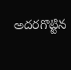అదరగొట్టిన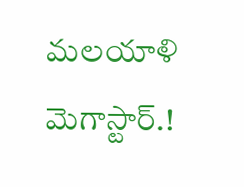మలయాళి మెగాస్టార్.!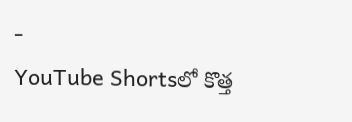-
YouTube Shortsలో కొత్త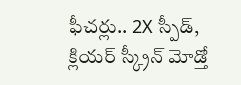ఫీచర్లు.. 2X స్పీడ్, క్లియర్ స్క్రీన్ మోడ్తో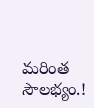మరింత సౌలభ్యం.!